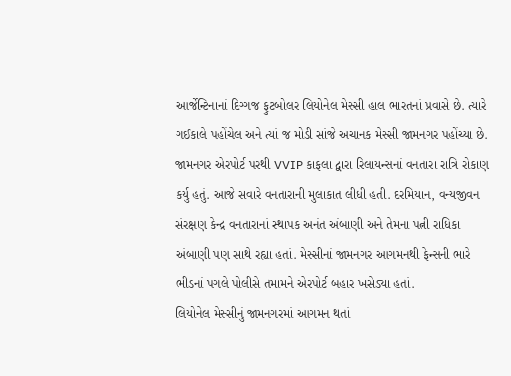આર્જેન્ટિનાનાં દિગ્ગજ ફુટબોલર લિયોનેલ મેસ્સી હાલ ભારતનાં પ્રવાસે છે. ત્યારે ગઈકાલે પહોંચેલ અને ત્યાં જ મોડી સાંજે અચાનક મેસ્સી જામનગર પહોંચ્યા છે. જામનગર એરપોર્ટ પરથી VVIP કાફલા દ્વારા રિલાયન્સનાં વનતારા રાત્રિ રોકાણ કર્યુ હતું. આજે સવારે વનતારાની મુલાકાત લીધી હતી. દરમિયાન, વન્યજીવન સંરક્ષણ કેન્દ્ર વનતારાનાં સ્થાપક અનંત અંબાણી અને તેમના પત્ની રાધિકા અંબાણી પણ સાથે રહ્યા હતાં. મેસ્સીનાં જામનગર આગમનથી ફેન્સની ભારે ભીડનાં પગલે પોલીસે તમામને એરપોર્ટ બહાર ખસેડ્યા હતાં.
લિયોનેલ મેસ્સીનું જામનગરમાં આગમન થતાં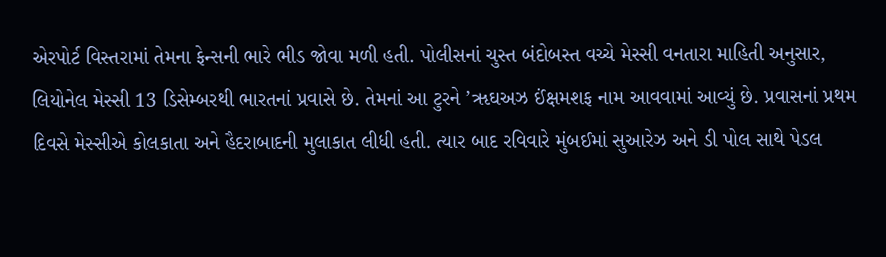એરપોર્ટ વિસ્તરામાં તેમના ફેન્સની ભારે ભીડ જોવા મળી હતી. પોલીસનાં ચુસ્ત બંદોબસ્ત વચ્ચે મેસ્સી વનતારા માહિતી અનુસાર, લિયોનેલ મેસ્સી 13 ડિસેમ્બરથી ભારતનાં પ્રવાસે છે. તેમનાં આ ટુરને ’ૠઘઅઝ ઈંક્ષમશફ નામ આવવામાં આવ્યું છે. પ્રવાસનાં પ્રથમ દિવસે મેસ્સીએ કોલકાતા અને હૈદરાબાદની મુલાકાત લીધી હતી. ત્યાર બાદ રવિવારે મુંબઈમાં સુઆરેઝ અને ડી પોલ સાથે પેડલ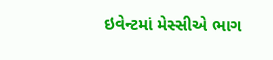ઇવેન્ટમાં મેસ્સીએ ભાગ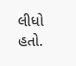લીધો હતો.